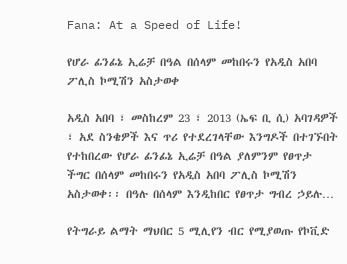Fana: At a Speed of Life!

የሆራ ፊንፊኔ ኢሬቻ በዓል በሰላም መከበሩን የአዲስ አበባ ፖሊስ ኮሚሽን አስታወቀ

አዲስ አበባ ፣ መስከረም 23 ፣ 2013 (ኤፍ ቢ ሲ) አባገዳዎች ፣ አደ ስንቄዎች እና ጥሪ የተደረገላቸው እንግዶች በተገኙበት የተከበረው የሆራ ፊንፊኔ ኢሬቻ በዓል ያለምንም የፀጥታ ችግር በሰላም መከበሩን የአዲስ አበባ ፖሊስ ኮሚሽን አስታወቀ፡፡ በዓሉ በሰላም እንዲከበር የፀጥታ ግብረ ኃይሉ…

የትግራይ ልማት ማህበር 5 ሚሊየን ብር የሚያወጡ የኮቪድ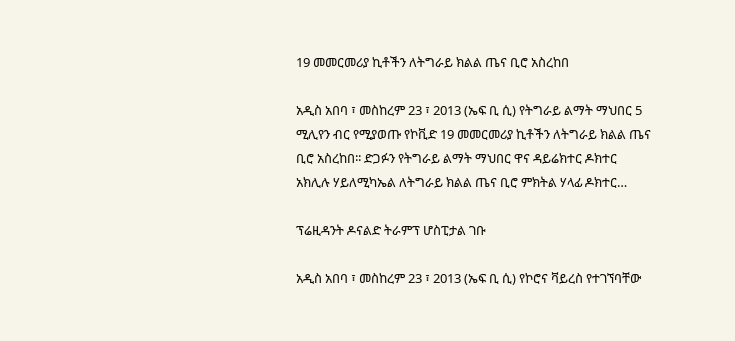19 መመርመሪያ ኪቶችን ለትግራይ ክልል ጤና ቢሮ አስረከበ

አዲስ አበባ ፣ መስከረም 23 ፣ 2013 (ኤፍ ቢ ሲ) የትግራይ ልማት ማህበር 5 ሚሊየን ብር የሚያወጡ የኮቪድ 19 መመርመሪያ ኪቶችን ለትግራይ ክልል ጤና ቢሮ አስረከበ፡፡ ድጋፉን የትግራይ ልማት ማህበር ዋና ዳይሬክተር ዶክተር አክሊሉ ሃይለሚካኤል ለትግራይ ክልል ጤና ቢሮ ምክትል ሃላፊ ዶክተር…

ፕሬዚዳንት ዶናልድ ትራምፕ ሆስፒታል ገቡ

አዲስ አበባ ፣ መስከረም 23 ፣ 2013 (ኤፍ ቢ ሲ) የኮሮና ቫይረስ የተገኘባቸው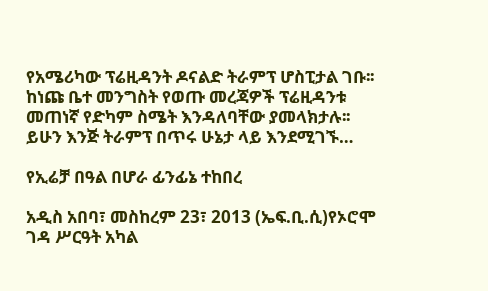የአሜሪካው ፕሬዚዳንት ዶናልድ ትራምፕ ሆስፒታል ገቡ፡፡ ከነጩ ቤተ መንግስት የወጡ መረጃዎች ፕሬዚዳንቱ መጠነኛ የድካም ስሜት እንዳለባቸው ያመላክታሉ፡፡ ይሁን እንጅ ትራምፕ በጥሩ ሁኔታ ላይ እንደሚገኙ…

የኢሬቻ በዓል በሆራ ፊንፊኔ ተከበረ

አዲስ አበባ፣ መስከረም 23፣ 2013 (ኤፍ.ቢ.ሲ)የኦሮሞ ገዳ ሥርዓት አካል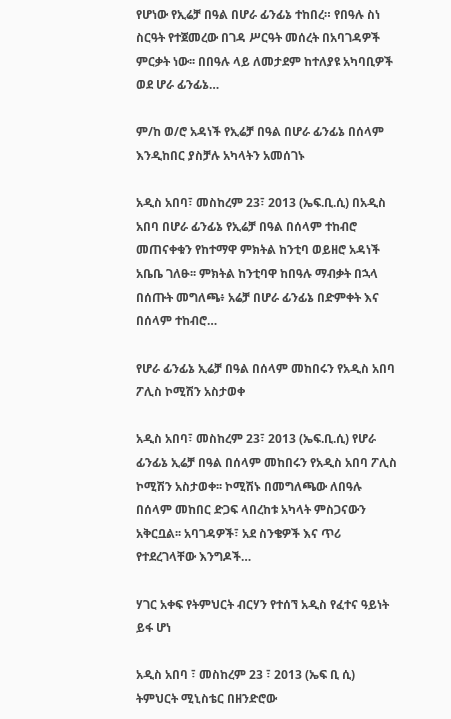የሆነው የኢሬቻ በዓል በሆራ ፊንፊኔ ተከበረ። የበዓሉ ስነ ስርዓት የተጀመረው በገዳ ሥርዓት መሰረት በአባገዳዎች ምርቃት ነው፡፡ በበዓሉ ላይ ለመታደም ከተለያዩ አካባቢዎች ወደ ሆራ ፊንፊኔ…

ም/ከ ወ/ሮ አዳነች የኢሬቻ በዓል በሆራ ፊንፊኔ በሰላም እንዲከበር ያስቻሉ አካላትን አመሰገኑ

አዲስ አበባ፣ መስከረም 23፣ 2013 (ኤፍ.ቢ.ሲ) በአዲስ አበባ በሆራ ፊንፊኔ የኢሬቻ በዓል በሰላም ተከብሮ መጠናቀቁን የከተማዋ ምክትል ከንቲባ ወይዘሮ አዳነች አቤቤ ገለፁ፡፡ ምክትል ከንቲባዋ ከበዓሉ ማብቃት በኋላ በሰጡት መግለጫ፥ አሬቻ በሆራ ፊንፊኔ በድምቀት እና በሰላም ተከብሮ…

የሆራ ፊንፊኔ ኢሬቻ በዓል በሰላም መከበሩን የአዲስ አበባ ፖሊስ ኮሚሽን አስታወቀ

አዲስ አበባ፣ መስከረም 23፣ 2013 (ኤፍ.ቢ.ሲ) የሆራ ፊንፊኔ ኢሬቻ በዓል በሰላም መከበሩን የአዲስ አበባ ፖሊስ ኮሚሽን አስታወቀ፡፡ ኮሚሽኑ በመግለጫው ለበዓሉ በሰላም መከበር ድጋፍ ላበረከቱ አካላት ምስጋናውን አቅርቧል፡፡ አባገዳዎች፣ አደ ስንቄዎች እና ጥሪ የተደረገላቸው እንግዶች…

ሃገር አቀፍ የትምህርት ብርሃን የተሰኘ አዲስ የፈተና ዓይነት ይፋ ሆነ

አዲስ አበባ ፣ መስከረም 23 ፣ 2013 (ኤፍ ቢ ሲ) ትምህርት ሚኒስቴር በዘንድሮው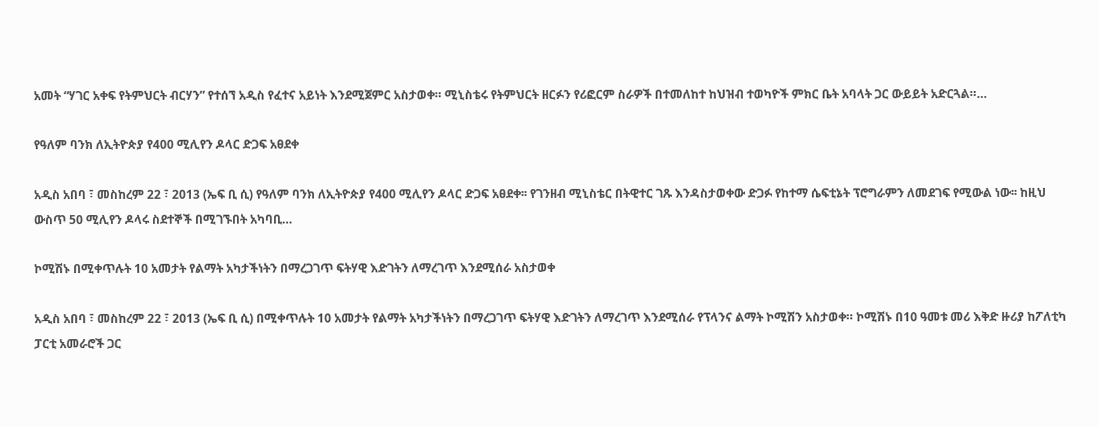አመት “ሃገር አቀፍ የትምህርት ብርሃን” የተሰኘ አዲስ የፈተና አይነት እንደሚጀምር አስታወቀ። ሚኒስቴሩ የትምህርት ዘርፉን የሪፎርም ስራዎች በተመለከተ ከህዝብ ተወካዮች ምክር ቤት አባላት ጋር ውይይት አድርጓል።…

የዓለም ባንክ ለኢትዮጵያ የ400 ሚሊየን ዶላር ድጋፍ አፀደቀ

አዲስ አበባ ፣ መስከረም 22 ፣ 2013 (ኤፍ ቢ ሲ) የዓለም ባንክ ለኢትዮጵያ የ400 ሚሊየን ዶላር ድጋፍ አፀደቀ፡፡ የገንዘብ ሚኒስቴር በትዊተር ገጹ እንዳስታወቀው ድጋፉ የከተማ ሴፍቲኔት ፕሮግራምን ለመደገፍ የሚውል ነው፡፡ ከዚህ ውስጥ 50 ሚሊየን ዶላሩ ስደተኞች በሚገኙበት አካባቢ…

ኮሚሽኑ በሚቀጥሉት 10 አመታት የልማት አካታችነትን በማረጋገጥ ፍትሃዊ እድገትን ለማረገጥ እንደሚሰራ አስታወቀ

አዲስ አበባ ፣ መስከረም 22 ፣ 2013 (ኤፍ ቢ ሲ) በሚቀጥሉት 10 አመታት የልማት አካታችነትን በማረጋገጥ ፍትሃዊ እድገትን ለማረገጥ እንደሚሰራ የፕላንና ልማት ኮሚሽን አስታወቀ። ኮሚሽኑ በ10 ዓመቱ መሪ እቅድ ዙሪያ ከፖለቲካ ፓርቲ አመራሮች ጋር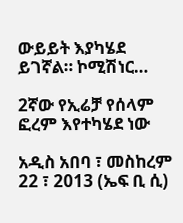ውይይት እያካሄደ ይገኛል። ኮሚሽነር…

2ኛው የኢሬቻ የሰላም ፎረም እየተካሄደ ነው

አዲስ አበባ ፣ መስከረም 22 ፣ 2013 (ኤፍ ቢ ሲ)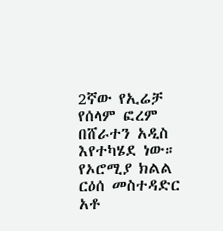2ኛው የኢሬቻ የሰላም ፎረም በሸራተን አዲስ እየተካሄደ ነው። የኦሮሚያ ክልል ርዕሰ መስተዳድር አቶ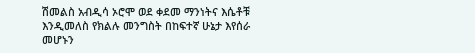ሽመልስ አብዲሳ ኦሮሞ ወደ ቀደመ ማንነትና እሴቶቹ እንዲመለስ የክልሉ መንግስት በከፍተኛ ሁኔታ እየሰራ መሆኑን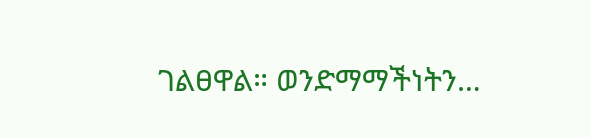ገልፀዋል። ወንድማማችነትን…